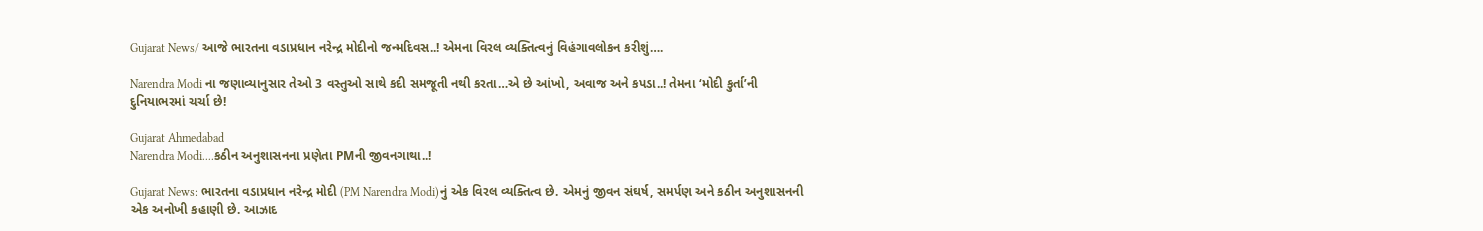Gujarat News/ આજે ભારતના વડાપ્રધાન નરેન્દ્ર મોદીનો જન્મદિવસ..! એમના વિરલ વ્યક્તિત્વનું વિહંગાવલોકન કરીશું….

Narendra Modi ના જણાવ્યાનુસાર તેઓ 3 વસ્તુઓ સાથે કદી સમજૂતી નથી કરતા…એ છે આંખો, અવાજ અને કપડા..! તેમના ‘મોદી કુર્તા’ની દુનિયાભરમાં ચર્ચા છે!

Gujarat Ahmedabad
Narendra Modi....કઠીન અનુશાસનના પ્રણેતા PMની જીવનગાથા..!

Gujarat News: ભારતના વડાપ્રધાન નરેન્દ્ર મોદી (PM Narendra Modi)નું એક વિરલ વ્યક્તિત્વ છે. એમનું જીવન સંઘર્ષ, સમર્પણ અને કઠીન અનુશાસનની એક અનોખી કહાણી છે. આઝાદ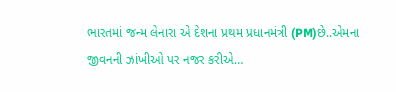ભારતમાં જન્મ લેનારા એ દેશના પ્રથમ પ્રધાનમંત્રી (PM)છે..એમના જીવનની ઝાંખીઓ પર નજર કરીએ…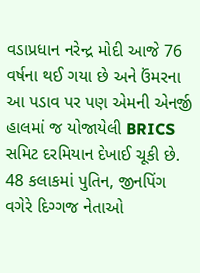વડાપ્રધાન નરેન્દ્ર મોદી આજે 76 વર્ષના થઈ ગયા છે અને ઉંમરના આ પડાવ પર પણ એમની એનર્જી હાલમાં જ યોજાયેલી BRICS સમિટ દરમિયાન દેખાઈ ચૂકી છે. 48 કલાકમાં પુતિન, જીનપિંગ વગેરે દિગ્ગજ નેતાઓ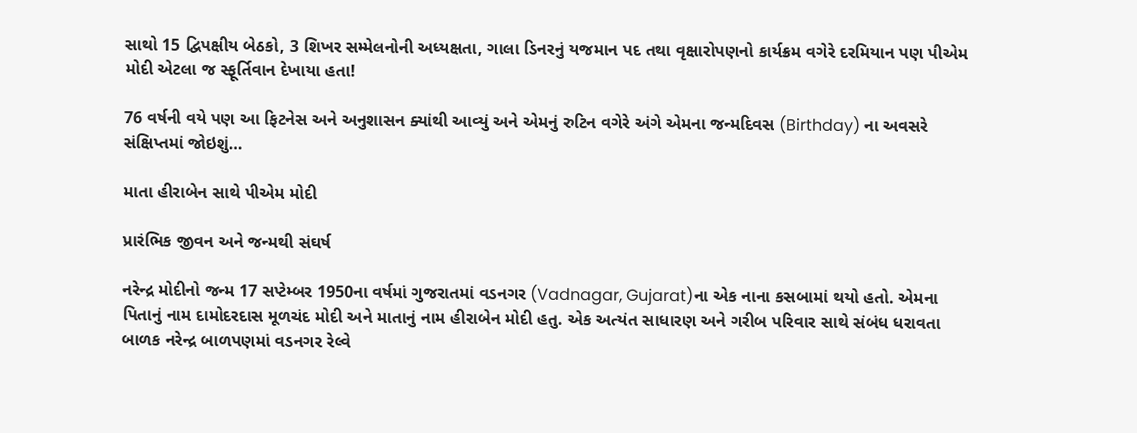સાથો 15 દ્વિપક્ષીય બેઠકો, 3 શિખર સમ્મેલનોની અધ્યક્ષતા, ગાલા ડિનરનું યજમાન પદ તથા વૃક્ષારોપણનો કાર્યક્રમ વગેરે દરમિયાન પણ પીએમ મોદી એટલા જ સ્ફૂર્તિવાન દેખાયા હતા!

76 વર્ષની વયે પણ આ ફિટનેસ અને અનુશાસન ક્યાંથી આવ્યું અને એમનું રુટિન વગેરે અંગે એમના જન્મદિવસ (Birthday) ના અવસરે સંક્ષિપ્તમાં જોઇશું…

માતા હીરાબેન સાથે પીએમ મોદી

પ્રારંભિક જીવન અને જન્મથી સંઘર્ષ

નરેન્દ્ર મોદીનો જન્મ 17 સપ્ટેમ્બર 1950ના વર્ષમાં ગુજરાતમાં વડનગર (Vadnagar, Gujarat)ના એક નાના કસબામાં થયો હતો. એમના પિતાનું નામ દામોદરદાસ મૂળચંદ મોદી અને માતાનું નામ હીરાબેન મોદી હતુ. એક અત્યંત સાધારણ અને ગરીબ પરિવાર સાથે સંબંધ ધરાવતા બાળક નરેન્દ્ર બાળપણમાં વડનગર રેલ્વે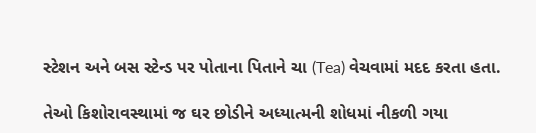સ્ટેશન અને બસ સ્ટેન્ડ પર પોતાના પિતાને ચા (Tea) વેચવામાં મદદ કરતા હતા.

તેઓ કિશોરાવસ્થામાં જ ઘર છોડીને અધ્યાત્મની શોધમાં નીકળી ગયા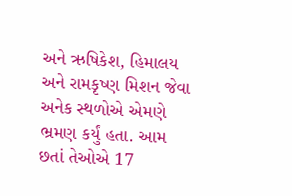અને ઋષિકેશ, હિમાલય અને રામકૃષ્ણ મિશન જેવા અનેક સ્થળોએ એમણે ભ્રમણ કર્યું હતા. આમ છતાં તેઓએ 17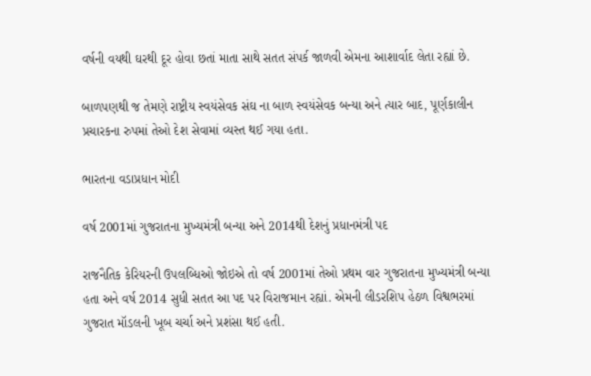વર્ષની વયથી ઘરથી દૂર હોવા છતાં માતા સાથે સતત સંપર્ક જાળવી એમના આશાર્વાદ લેતા રહ્યાં છે.

બાળપણથી જ તેમણે રાષ્ટ્રીય સ્વયંસેવક સંઘ ના બાળ સ્વયંસેવક બન્યા અને ત્યાર બાદ, પૂર્ણકાલીન પ્રચારકના રુપમાં તેઓ દેશ સેવામાં વ્યસ્ત થઈ ગયા હતા.

ભારતના વડાપ્રધાન મોદી

વર્ષ 2001માં ગુજરાતના મુખ્યમંત્રી બન્યા અને 2014થી દેશનું પ્રધાનમંત્રી પદ

રાજનૈતિક કેરિયરની ઉપલબ્ધિઓ જોઇએ તો વર્ષ 2001માં તેઓ પ્રથમ વાર ગુજરાતના મુખ્યમંત્રી બન્યા હતા અને વર્ષ 2014 સુધી સતત આ પદ પર વિરાજમાન રહ્યાં. એમની લીડરશિપ હેઠળ વિશ્વભરમાં ગુજરાત મૉડલની ખૂબ ચર્ચા અને પ્રશંસા થઈ હતી.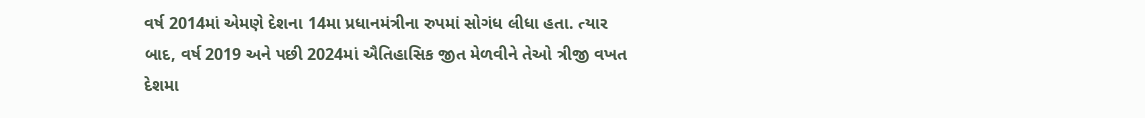વર્ષ 2014માં એમણે દેશના 14મા પ્રધાનમંત્રીના રુપમાં સોગંધ લીધા હતા. ત્યાર બાદ, વર્ષ 2019 અને પછી 2024માં ઐતિહાસિક જીત મેળવીને તેઓ ત્રીજી વખત દેશમા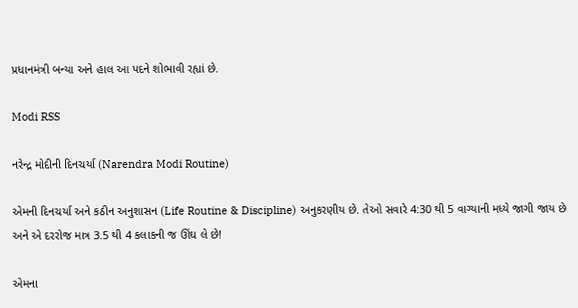પ્રધાનમંત્રી બન્યા અને હાલ આ પદને શોભાવી રહ્યાં છે.

Modi RSS

નરેન્દ્ર મોદીની દિનચર્યા (Narendra Modi Routine)

એમની દિનચર્યા અને કઠીન અનુશાસન (Life Routine & Discipline) અનુકરણીય છે. તેઓ સવારે 4:30 થી 5 વાગ્યાની મધ્યે જાગી જાય છે અને એ દરરોજ માત્ર 3.5 થી 4 કલાકની જ ઊંઘ લે છે!

એમના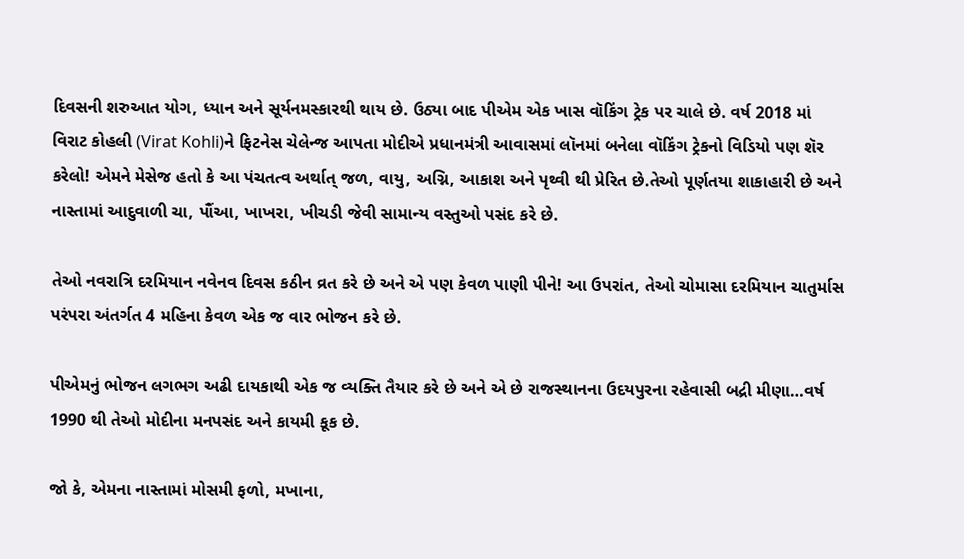દિવસની શરુઆત યોગ, ધ્યાન અને સૂર્યનમસ્કારથી થાય છે. ઉઠ્યા બાદ પીએમ એક ખાસ વૉકિંગ ટ્રેક પર ચાલે છે. વર્ષ 2018 માં વિરાટ કોહલી (Virat Kohli)ને ફિટનેસ ચેલેન્જ આપતા મોદીએ પ્રધાનમંત્રી આવાસમાં લૉનમાં બનેલા વૉકિંગ ટ્રેકનો વિડિયો પણ શૅર કરેલો! એમને મેસેજ હતો કે આ પંચતત્વ અર્થાત્ જળ, વાયુ, અગ્નિ, આકાશ અને પૃથ્વી થી પ્રેરિત છે.તેઓ પૂર્ણતયા શાકાહારી છે અને નાસ્તામાં આદુવાળી ચા, પૌંઆ, ખાખરા, ખીચડી જેવી સામાન્ય વસ્તુઓ પસંદ કરે છે.

તેઓ નવરાત્રિ દરમિયાન નવેનવ દિવસ કઠીન વ્રત કરે છે અને એ પણ કેવળ પાણી પીને! આ ઉપરાંત, તેઓ ચોમાસા દરમિયાન ચાતુર્માસ પરંપરા અંતર્ગત 4 મહિના કેવળ એક જ વાર ભોજન કરે છે.

પીએમનું ભોજન લગભગ અઢી દાયકાથી એક જ વ્યક્તિ તૈયાર કરે છે અને એ છે રાજસ્થાનના ઉદયપુરના રહેવાસી બદ્રી મીણા…વર્ષ 1990 થી તેઓ મોદીના મનપસંદ અને કાયમી કૂક છે.

જો કે, એમના નાસ્તામાં મોસમી ફળો, મખાના,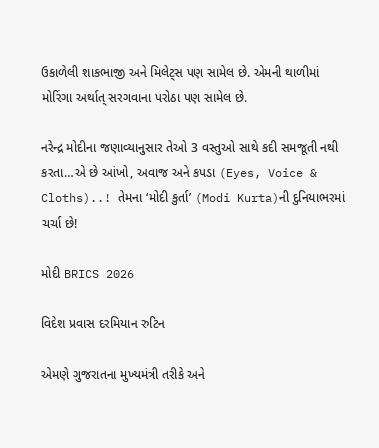ઉકાળેલી શાકભાજી અને મિલેટ્સ પણ સામેલ છે. એમની થાળીમાં મોરિંગા અર્થાત્ સરગવાના પરોઠા પણ સામેલ છે.

નરેન્દ્ર મોદીના જણાવ્યાનુસાર તેઓ 3 વસ્તુઓ સાથે કદી સમજૂતી નથી કરતા…એ છે આંખો, અવાજ અને કપડા (Eyes, Voice & Cloths)..! તેમના ‘મોદી કુર્તા’ (Modi Kurta)ની દુનિયાભરમાં ચર્ચા છે!

મોદી BRICS 2026

વિદેશ પ્રવાસ દરમિયાન રુટિન

એમણે ગુજરાતના મુખ્યમંત્રી તરીકે અને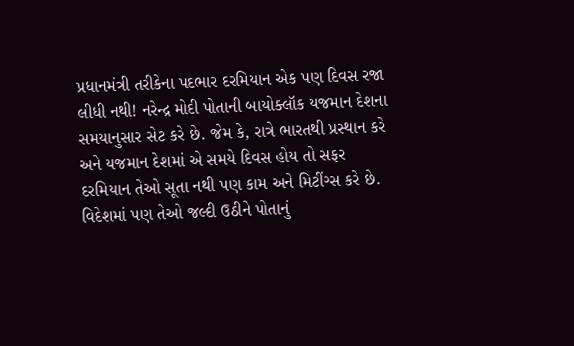પ્રધાનમંત્રી તરીકેના પદભાર દરમિયાન એક પણ દિવસ રજા લીધી નથી! નરેન્દ્ર મોદી પોતાની બાયોક્લૉક યજમાન દેશના સમયાનુસાર સેટ કરે છે. જેમ કે, રાત્રે ભારતથી પ્રસ્થાન કરે અને યજમાન દેશમાં એ સમયે દિવસ હોય તો સફર દરમિયાન તેઓ સૂતા નથી પણ કામ અને મિટીંગ્સ કરે છે. વિદેશમાં પણ તેઓ જલ્દી ઉઠીને પોતાનું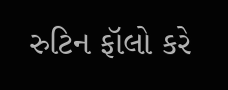રુટિન ફૉલો કરે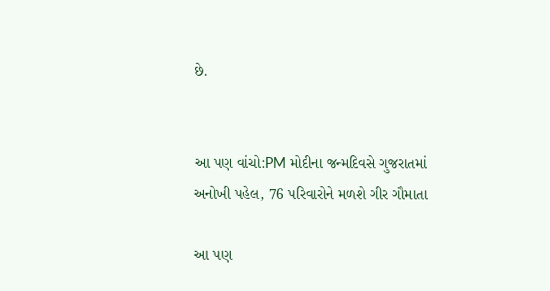છે.


આ પણ વાંચો:PM મોદીના જન્મદિવસે ગુજરાતમાં અનોખી પહેલ, 76 પરિવારોને મળશે ગીર ગૌમાતા

આ પણ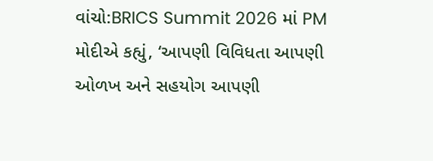વાંચો:BRICS Summit 2026 માં PM મોદીએ કહ્યું, ‘આપણી વિવિધતા આપણી ઓળખ અને સહયોગ આપણી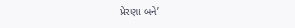પ્રેરણા બને’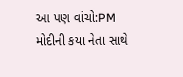આ પણ વાંચો:PM મોદીની કયા નેતા સાથે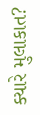ક્યારે મુલાકાત?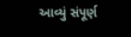આવ્યું સંપૂર્ણ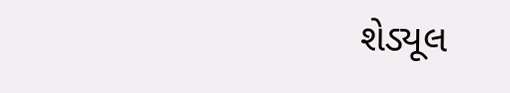શેડ્યૂલ